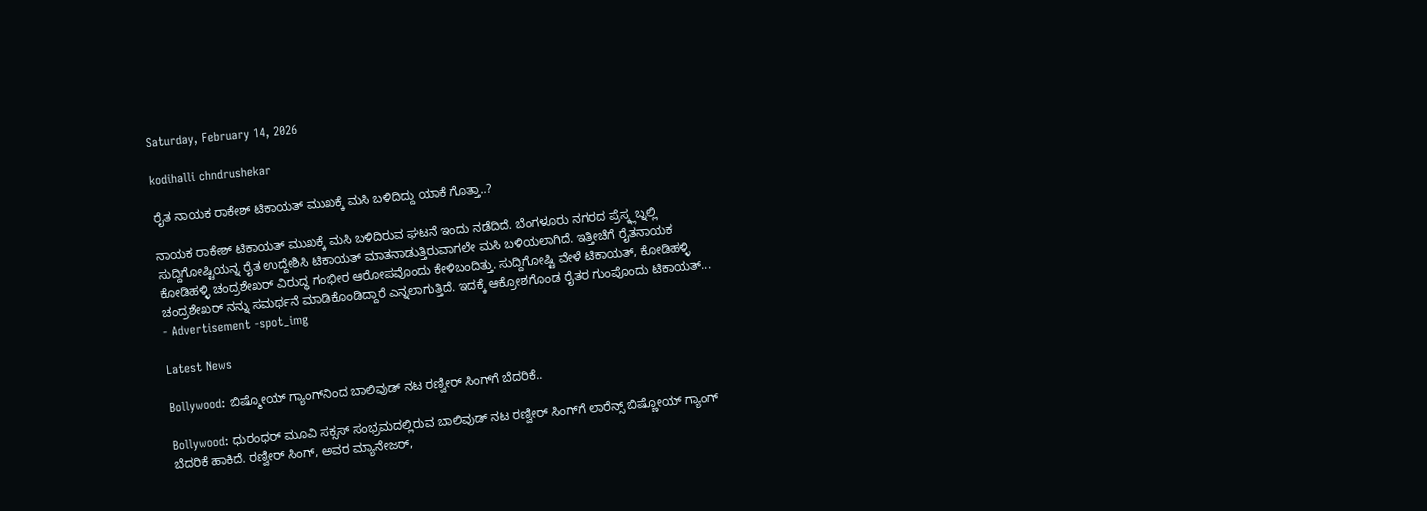Saturday, February 14, 2026

kodihalli chndrushekar

ರೈತ ನಾಯಕ ರಾಕೇಶ್ ಟಿಕಾಯತ್ ಮುಖಕ್ಕೆ ಮಸಿ ಬಳಿದಿದ್ದು ಯಾಕೆ ಗೊತ್ತಾ..?

ನಾಯಕ ರಾಕೇಶ್ ಟಿಕಾಯತ್ ಮುಖಕ್ಕೆ ಮಸಿ ಬಳಿದಿರುವ ಘಟನೆ ಇಂದು ನಡೆದಿದೆ. ಬೆಂಗಳೂರು ನಗರದ ಪ್ರೆಸ್ಕ್ಲಬ್ನಲ್ಲಿ ಸುದ್ದಿಗೋಷ್ಟಿಯನ್ನ ರೈತ ಉದ್ದೇಶಿಸಿ ಟಿಕಾಯತ್ ಮಾತನಾಡುತ್ತಿರುವಾಗಲೇ ಮಸಿ ಬಳಿಯಲಾಗಿದೆ. ಇತ್ತೀಚೆಗೆ ರೈತನಾಯಕ ಕೋಡಿಹಳ್ಳಿ ಚಂದ್ರಶೇಖರ್ ವಿರುದ್ಧ ಗಂಭೀರ ಆರೋಪವೊಂದು ಕೇಳಿಬಂದಿತ್ತು. ಸುದ್ದಿಗೋಷ್ಟಿ ವೇಳೆ ಟಿಕಾಯತ್, ಕೋಡಿಹಳ್ಳಿ ಚಂದ್ರಶೇಖರ್ ನನ್ನು ಸಮರ್ಥನೆ ಮಾಡಿಕೊಂಡಿದ್ದಾರೆ ಎನ್ನಲಾಗುತ್ತಿದೆ. ಇದಕ್ಕೆ ಆಕ್ರೋಶಗೊಂಡ ರೈತರ ಗುಂಪೊಂದು ಟಿಕಾಯತ್...
- Advertisement -spot_img

Latest News

Bollywood: ಬಿಷ್ಮೋಯ್ ಗ್ಯಾಂಗ್‌ನಿಂದ ಬಾಲಿವುಡ್ ನಟ ರಣ್ವೀರ್ ಸಿಂಗ್‌ಗೆ ಬೆದರಿಕೆ..

Bollywood: ಧುರಂಧರ್ ಮೂವಿ ಸಕ್ಸಸ್‌ ಸಂಭ್ರಮದಲ್ಲಿರುವ ಬಾಲಿವುಡ್ ನಟ ರಣ್ವೀರ್ ಸಿಂಗ್‌ಗೆ ಲಾರೆನ್ಸ್ ಬಿಷ್ಣೋಯ್ ಗ್ಯಾಂಗ್‌ ಬೆದರಿಕೆ ಹಾಕಿದೆ. ರಣ್ವೀರ್ ಸಿಂಗ್, ಅವರ ಮ್ಯಾನೇಜರ್,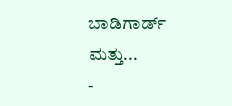ಬಾಡಿಗಾರ್ಡ್ ಮತ್ತು...
-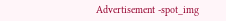Advertisement -spot_img